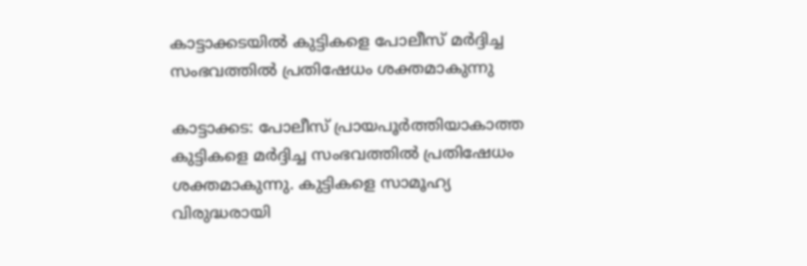കാട്ടാക്കടയില്‍ കുട്ടികളെ പോലീസ്‌ മര്‍ദ്ദിച്ച സംഭവത്തില്‍ പ്രതിഷേധം ശക്തമാകുന്നു

കാട്ടാക്കട: പോലീസ്‌ പ്രായപൂര്‍ത്തിയാകാത്ത കുട്ടികളെ മര്‍ദ്ദിച്ച സംഭവത്തില്‍ പ്രതിഷേധം ശക്തമാകുന്നു. കുട്ടികളെ സാമൂഹ്യ വിരുദ്ധരായി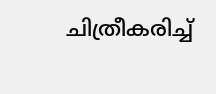ചിത്രീകരിച്ച്‌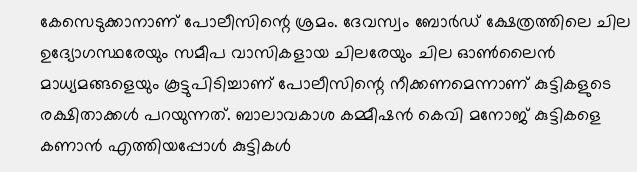കേസെടുക്കാനാണ്‌ പോലീസിന്റെ ശ്രമം. ദേവസ്വം ബോര്‍ഡ്‌ ക്ഷേത്രത്തിലെ ചില ഉദ്യോഗസ്ഥരേയും സമീപ വാസികളായ ചിലരേയും ചില ഓണ്‍ലൈന്‍ മാധ്യമങ്ങളെയും കൂട്ടുപിടിച്ചാണ്‌ പോലീസിന്റെ നീക്കണമെന്നാണ്‌ കുട്ടികളുടെ രക്ഷിതാക്കള്‍ പറയുന്നത്‌. ബാലാവകാശ കമ്മീഷന്‍ കെവി മനോജ്‌ കുട്ടികളെ കണാന്‍ എത്തിയപ്പോള്‍ കുട്ടികള്‍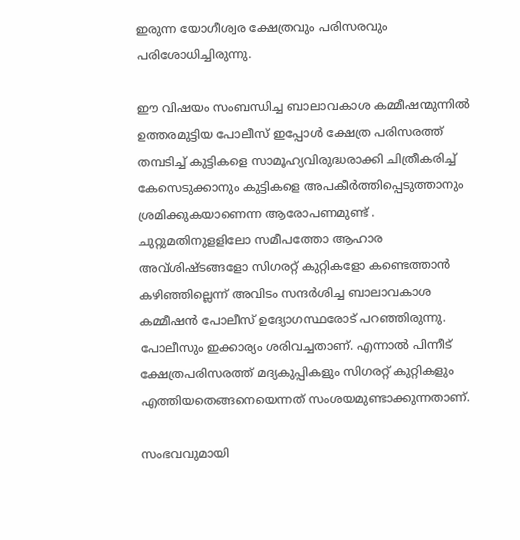ഇരുന്ന യോഗീശ്വര ക്ഷേത്രവും പരിസരവും പരിശോധിച്ചിരുന്നു.

ഈ വിഷയം സംബന്ധിച്ച ബാലാവകാശ കമ്മീഷന്മുന്നില്‍ ഉത്തരമുട്ടിയ പോലീസ്‌ ഇപ്പോള്‍ ക്ഷേത്ര പരിസരത്ത്‌ തമ്പടിച്ച്‌ കുട്ടികളെ സാമൂഹ്യവിരുദ്ധരാക്കി ചിത്രീകരിച്ച്‌ കേസെടുക്കാനും കുട്ടികളെ അപകീര്‍ത്തിപ്പെടുത്താനും ശ്രമിക്കുകയാണെന്ന ആരോപണമുണ്ട്‌ . ചുറ്റുമതിനുളളിലോ സമീപത്തോ ആഹാര അവ്‌ശിഷ്ടങ്ങളോ സിഗരറ്റ്‌ കുറ്റികളോ കണ്ടെത്താന്‍ കഴിഞ്ഞില്ലെന്ന്‌ അവിടം സന്ദര്‍ശിച്ച ബാലാവകാശ കമ്മീഷന്‍ പോലീസ്‌ ഉദ്യോഗസ്ഥരോട്‌ പറഞ്ഞിരുന്നു. പോലീസും ഇക്കാര്യം ശരിവച്ചതാണ്‌. എന്നാല്‍ പിന്നീട്‌ ക്ഷേത്രപരിസരത്ത്‌ മദ്യകുപ്പികളും സിഗരറ്റ് കുറ്റികളും എത്തിയതെങ്ങനെയെന്നത്‌ സംശയമുണ്ടാക്കുന്നതാണ്‌.

സംഭവവുമായി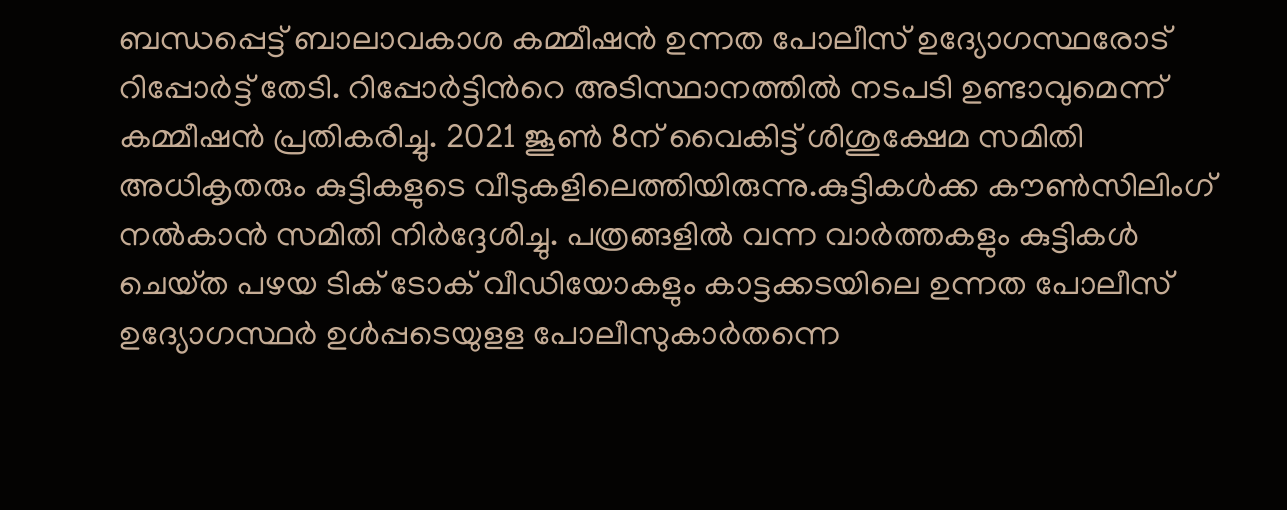ബന്ധപ്പെട്ട്‌ ബാലാവകാശ കമ്മീഷന്‍ ഉന്നത പോലീസ്‌ ഉദ്യോഗസ്ഥരോട്‌ റിപ്പോര്‍ട്ട്‌ തേടി. റിപ്പോര്‍ട്ടിന്‍റെ അടിസ്ഥാനത്തില്‍ നടപടി ഉണ്ടാവുമെന്ന്‌ കമ്മീഷന്‍ പ്രതികരിച്ചു. 2021 ജൂണ്‍ 8ന്‌ വൈകിട്ട്‌ ശിശുക്ഷേമ സമിതി അധികൃതരും കുട്ടികളുടെ വീടുകളിലെത്തിയിരുന്നു.കുട്ടികള്‍ക്ക കൗണ്‍സിലിംഗ്‌ നല്‍കാന്‍ സമിതി നിര്‍ദ്ദേശിച്ചു. പത്രങ്ങളില്‍ വന്ന വാര്‍ത്തകളും കുട്ടികള്‍ ചെയ്‌ത പഴയ ടിക്‌ ടോക്‌ വീഡിയോകളും കാട്ടക്കടയിലെ ഉന്നത പോലീസ്‌ ഉദ്യോഗസ്ഥര്‍ ഉള്‍പ്പടെയുളള പോലീസുകാര്‍തന്നെ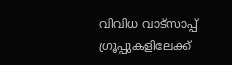വിവിധ വാട്‌സാപ്പ്‌ ഗ്രൂപ്പുകളിലേക്ക്‌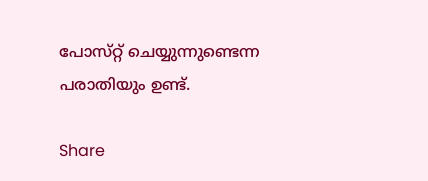പോസ്‌റ്റ്‌ ചെയ്യുന്നുണ്ടെന്ന പരാതിയും ഉണ്ട്‌.

Share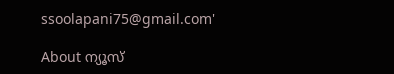ssoolapani75@gmail.com'

About ന്യൂസ്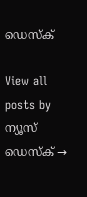ഡെസ്ക്

View all posts by ന്യൂസ് ഡെസ്ക് →